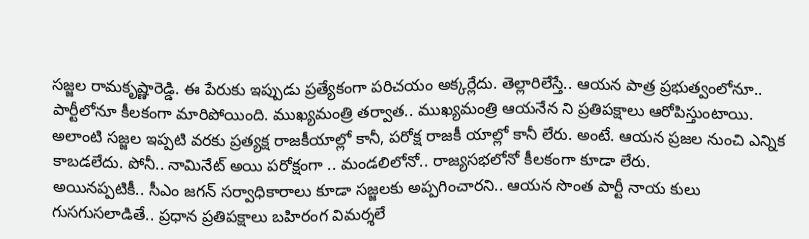సజ్జల రామకృష్ణారెడ్డి. ఈ పేరుకు ఇప్పుడు ప్రత్యేకంగా పరిచయం అక్కర్లేదు. తెల్లారిలేస్తే.. ఆయన పాత్ర ప్రభుత్వంలోనూ.. పార్టీలోనూ కీలకంగా మారిపోయింది. ముఖ్యమంత్రి తర్వాత.. ముఖ్యమంత్రి ఆయనేన ని ప్రతిపక్షాలు ఆరోపిస్తుంటాయి. అలాంటి సజ్జల ఇప్పటి వరకు ప్రత్యక్ష రాజకీయాల్లో కానీ, పరోక్ష రాజకీ యాల్లో కానీ లేరు. అంటే. ఆయన ప్రజల నుంచి ఎన్నిక కాబడలేదు. పోనీ.. నామినేట్ అయి పరోక్షంగా .. మండలిలోనో.. రాజ్యసభలోనో కీలకంగా కూడా లేరు.
అయినప్పటికీ.. సీఎం జగన్ సర్వాధికారాలు కూడా సజ్జలకు అప్పగించారని.. ఆయన సొంత పార్టీ నాయ కులు గుసగుసలాడితే.. ప్రధాన ప్రతిపక్షాలు బహిరంగ విమర్శలే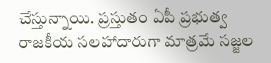చేస్తున్నాయి. ప్రస్తుతం ఏపీ ప్రభుత్వ రాజకీయ సలహాదారుగా మాత్రమే సజ్జల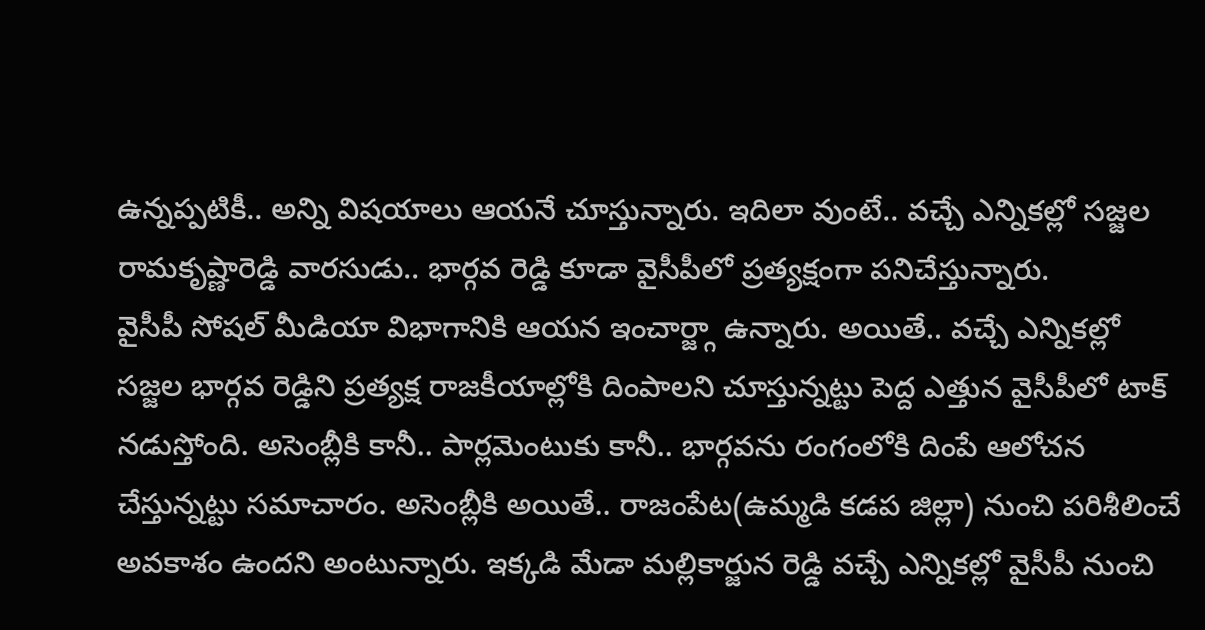ఉన్నప్పటికీ.. అన్ని విషయాలు ఆయనే చూస్తున్నారు. ఇదిలా వుంటే.. వచ్చే ఎన్నికల్లో సజ్జల రామకృష్ణారెడ్డి వారసుడు.. భార్గవ రెడ్డి కూడా వైసీపీలో ప్రత్యక్షంగా పనిచేస్తున్నారు.
వైసీపీ సోషల్ మీడియా విభాగానికి ఆయన ఇంచార్జ్గా ఉన్నారు. అయితే.. వచ్చే ఎన్నికల్లో సజ్జల భార్గవ రెడ్డిని ప్రత్యక్ష రాజకీయాల్లోకి దింపాలని చూస్తున్నట్టు పెద్ద ఎత్తున వైసీపీలో టాక్ నడుస్తోంది. అసెంబ్లీకి కానీ.. పార్లమెంటుకు కానీ.. భార్గవను రంగంలోకి దింపే ఆలోచన చేస్తున్నట్టు సమాచారం. అసెంబ్లీకి అయితే.. రాజంపేట(ఉమ్మడి కడప జిల్లా) నుంచి పరిశీలించే అవకాశం ఉందని అంటున్నారు. ఇక్కడి మేడా మల్లికార్జున రెడ్డి వచ్చే ఎన్నికల్లో వైసీపీ నుంచి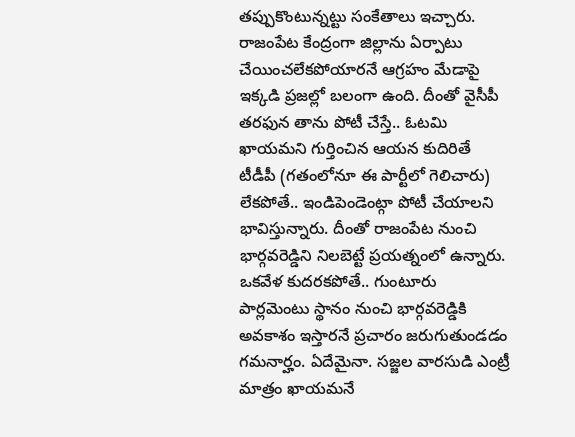తప్పుకొంటున్నట్టు సంకేతాలు ఇచ్చారు.
రాజంపేట కేంద్రంగా జిల్లాను ఏర్పాటు చేయించలేకపోయారనే ఆగ్రహం మేడాపై ఇక్కడి ప్రజల్లో బలంగా ఉంది. దీంతో వైసీపీ తరఫున తాను పోటీ చేస్తే.. ఓటమి ఖాయమని గుర్తించిన ఆయన కుదిరితే టీడీపీ (గతంలోనూ ఈ పార్టీలో గెలిచారు) లేకపోతే.. ఇండిపెండెంట్గా పోటీ చేయాలని భావిస్తున్నారు. దీంతో రాజంపేట నుంచి భార్గవరెడ్డిని నిలబెట్టే ప్రయత్నంలో ఉన్నారు. ఒకవేళ కుదరకపోతే.. గుంటూరు పార్లమెంటు స్థానం నుంచి భార్గవరెడ్డికి అవకాశం ఇస్తారనే ప్రచారం జరుగుతుండడం గమనార్హం. ఏదేమైనా. సజ్జల వారసుడి ఎంట్రీ మాత్రం ఖాయమనే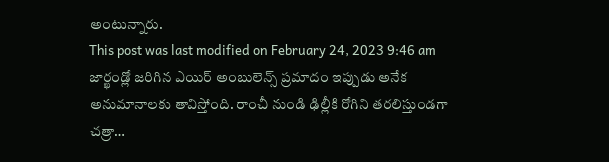అంటున్నారు.
This post was last modified on February 24, 2023 9:46 am
జార్ఖండ్లో జరిగిన ఎయిర్ అంబులెన్స్ ప్రమాదం ఇప్పుడు అనేక అనుమానాలకు తావిస్తోంది. రాంచీ నుండి ఢిల్లీకి రోగిని తరలిస్తుండగా చత్రా…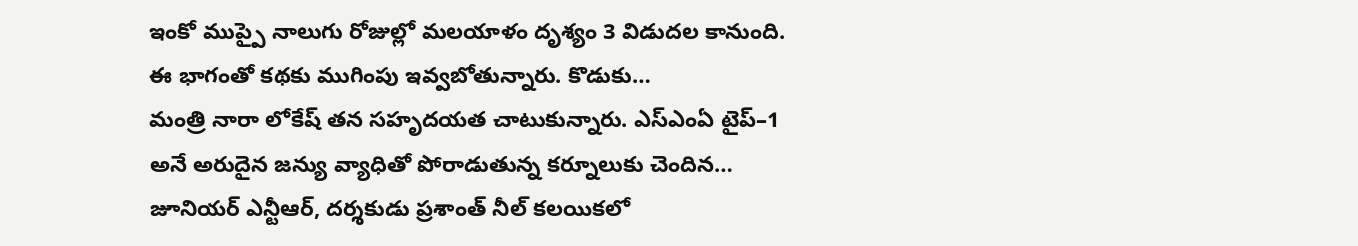ఇంకో ముప్పై నాలుగు రోజుల్లో మలయాళం దృశ్యం 3 విడుదల కానుంది. ఈ భాగంతో కథకు ముగింపు ఇవ్వబోతున్నారు. కొడుకు…
మంత్రి నారా లోకేష్ తన సహృదయత చాటుకున్నారు. ఎస్ఎంఏ టైప్–1 అనే అరుదైన జన్యు వ్యాధితో పోరాడుతున్న కర్నూలుకు చెందిన…
జూనియర్ ఎన్టీఆర్, దర్శకుడు ప్రశాంత్ నీల్ కలయికలో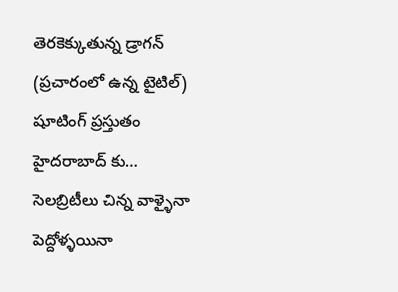తెరకెక్కుతున్న డ్రాగన్ (ప్రచారంలో ఉన్న టైటిల్) షూటింగ్ ప్రస్తుతం హైదరాబాద్ కు…
సెలబ్రిటీలు చిన్న వాళ్ళైనా పెద్దోళ్ళయినా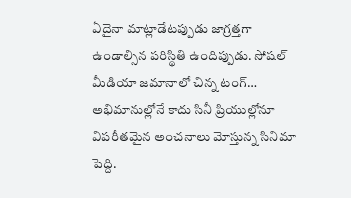ఏదైనా మాట్లాడేటప్పుడు జాగ్రత్తగా ఉండాల్సిన పరిస్థితి ఉందిప్పుడు. సోషల్ మీడియా జమానాలో చిన్న టంగ్…
అభిమానుల్లోనే కాదు సినీ ప్రియుల్లోనూ విపరీతమైన అంచనాలు మోస్తున్న సినిమా పెద్ది.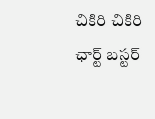చికిరి చికిరి ఛార్ట్ బస్టర్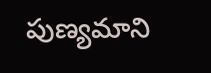పుణ్యమాని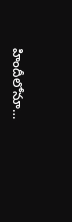హిందీలోనూ…